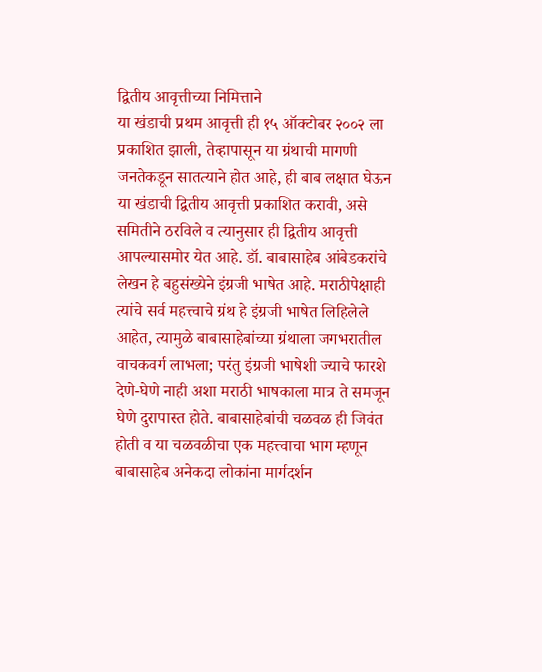द्वितीय आवृत्तीच्या निमित्ताने
या खंडाची प्रथम आवृत्ती ही १५ ऑक्टोबर २००२ ला प्रकाशित झाली, तेव्हापासून या ग्रंथाची मागणी जनतेकडून सातत्याने होत आहे, ही बाब लक्षात घेऊन या खंडाची द्वितीय आवृत्ती प्रकाशित करावी, असे समितीने ठरविले व त्यानुसार ही द्वितीय आवृत्ती आपल्यासमोर येत आहे. डॉ. बाबासाहेब आंबेडकरांचे लेखन हे बहुसंख्येने इंग्रजी भाषेत आहे. मराठीपेक्षाही त्यांचे सर्व महत्त्वाचे ग्रंथ हे इंग्रजी भाषेत लिहिलेले आहेत, त्यामुळे बाबासाहेबांच्या ग्रंथाला जगभरातील वाचकवर्ग लाभला; परंतु इंग्रजी भाषेशी ज्याचे फारशे देणे-घेणे नाही अशा मराठी भाषकाला मात्र ते समजून घेणे दुरापास्त होते. बाबासाहेबांची चळवळ ही जिवंत होती व या चळवळीचा एक महत्त्वाचा भाग म्हणून बाबासाहेब अनेकदा लोकांना मार्गदर्शन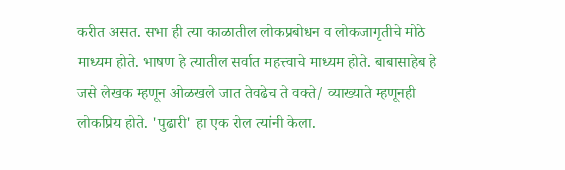करीत असत. सभा ही त्या काळातील लोकप्रबोधन व लोकजागृतीचे मोठे माध्यम होते. भाषण हे त्यातील सर्वात महत्त्वाचे माध्यम होते. बाबासाहेब हे जसे लेखक म्हणून ओळखले जात तेवढेच ते वक्ते/ व्याख्याते म्हणूनही लोकप्रिय होते. 'पुढारी' हा एक रोल त्यांनी केला.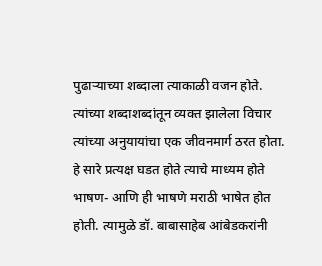पुढाऱ्याच्या शब्दाला त्याकाळी वजन होते. त्यांच्या शब्दाशब्दांतून व्यक्त झालेला विचार त्यांच्या अनुयायांचा एक जीवनमार्ग ठरत होता. हे सारे प्रत्यक्ष घडत होते त्याचे माध्यम होते भाषण- आणि ही भाषणे मराठी भाषेत होत होती. त्यामुळे डॉ. बाबासाहेब आंबेडकरांनी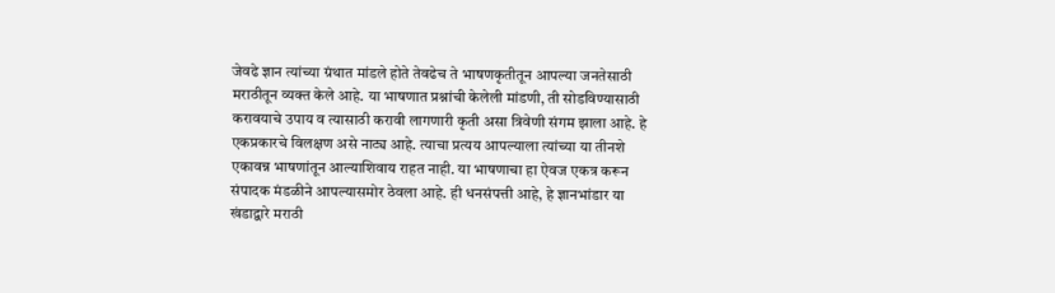जेवढे ज्ञान त्यांच्या ग्रंथात मांडले होते तेवढेच ते भाषणकृतीतून आपल्या जनतेसाठी मराठीतून व्यक्त केले आहे. या भाषणात प्रश्नांची केलेली मांडणी, ती सोडविण्यासाठी करावयाचे उपाय व त्यासाठी करावी लागणारी कृती असा त्रिवेणी संगम झाला आहे. हे एकप्रकारचे विलक्षण असे नाट्य आहे. त्याचा प्रत्यय आपल्याला त्यांच्या या तीनशे एकावन्न भाषणांतून आल्याशिवाय राहत नाही. या भाषणाचा हा ऐवज एकत्र करून संपादक मंडळीने आपल्यासमोर ठेवला आहे. ही धनसंपत्ती आहे, हे ज्ञानभांडार या खंडाद्वारे मराठी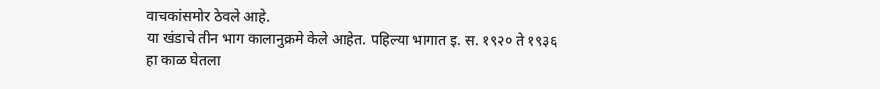वाचकांसमोर ठेवले आहे.
या खंडाचे तीन भाग कालानुक्रमे केले आहेत. पहिल्या भागात इ. स. १९२० ते १९३६ हा काळ घेतला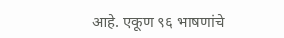आहे. एकूण ९६ भाषणांचे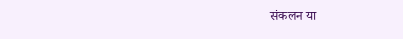संकलन या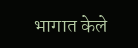भागात केले